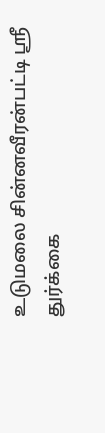உடுமலை சின்னவீரன்பட்டி ஸ்ரீ துர்க்கை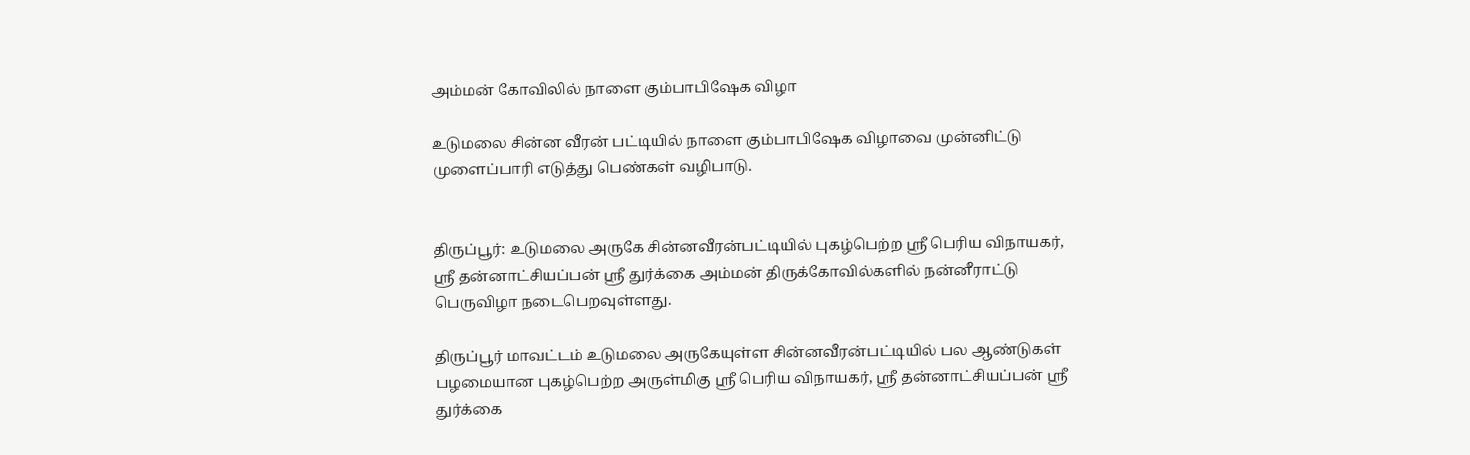அம்மன் கோவிலில் நாளை கும்பாபிஷேக விழா

உடுமலை சின்ன வீரன் பட்டியில் நாளை கும்பாபிஷேக விழாவை முன்னிட்டு முளைப்பாரி எடுத்து பெண்கள் வழிபாடு.


திருப்பூர்: உடுமலை அருகே சின்னவீரன்பட்டியில் புகழ்பெற்ற ஸ்ரீ பெரிய விநாயகர், ஸ்ரீ தன்னாட்சியப்பன் ஸ்ரீ துர்க்கை அம்மன் திருக்கோவில்களில் நன்னீராட்டு பெருவிழா நடைபெறவுள்ளது.

திருப்பூர் மாவட்டம் உடுமலை அருகேயுள்ள சின்னவீரன்பட்டியில் பல ஆண்டுகள் பழமையான புகழ்பெற்ற அருள்மிகு ஸ்ரீ பெரிய விநாயகர், ஸ்ரீ தன்னாட்சியப்பன் ஸ்ரீ துர்க்கை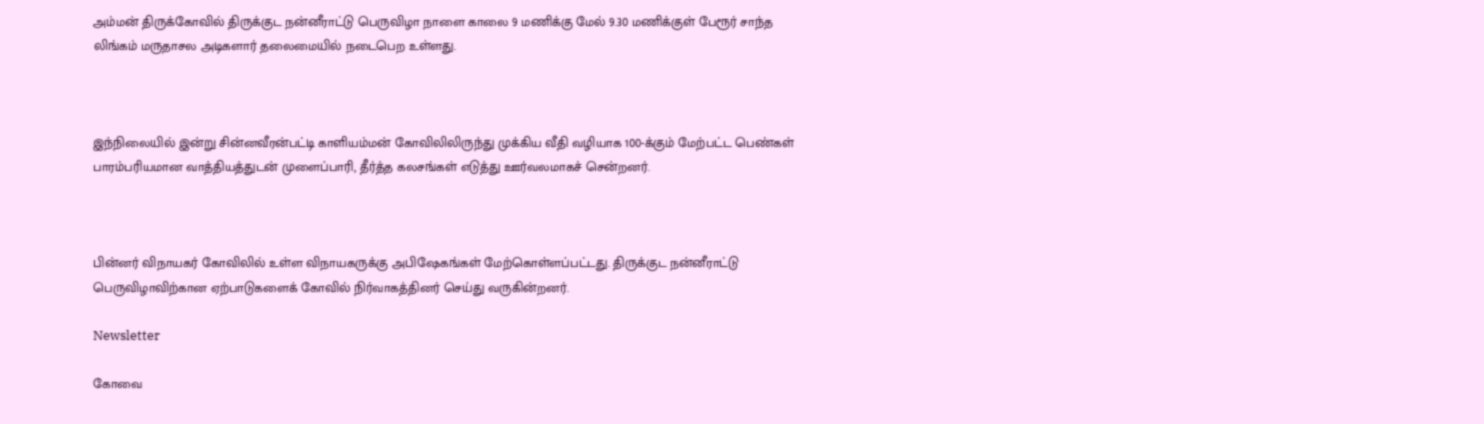அம்மன் திருக்கோவில் திருக்குட நன்னீராட்டு பெருவிழா நாளை காலை 9 மணிக்கு மேல் 9.30 மணிக்குள் பேரூர் சாந்த லிங்கம் மருதாசல அடிகளார் தலைமையில் நடைபெற உள்ளது.



இந்நிலையில் இன்று சின்னவீரன்பட்டி காளியம்மன் கோவிலிலிருந்து முக்கிய வீதி வழியாக 100-க்கும் மேற்பட்ட பெண்கள் பாரம்பரியமான வாத்தியத்துடன் முளைப்பாரி, தீர்த்த கலசங்கள் எடுத்து ஊர்வலமாகச் சென்றனர்.



பின்னர் விநாயகர் கோவிலில் உள்ள விநாயகருக்கு அபிஷேகங்கள் மேற்கொள்ளப்பட்டது. திருக்குட நன்னீராட்டு பெருவிழாவிற்கான ஏற்பாடுகளைக் கோவில் நிர்வாகத்தினர் செய்து வருகின்றனர்.

Newsletter

கோவை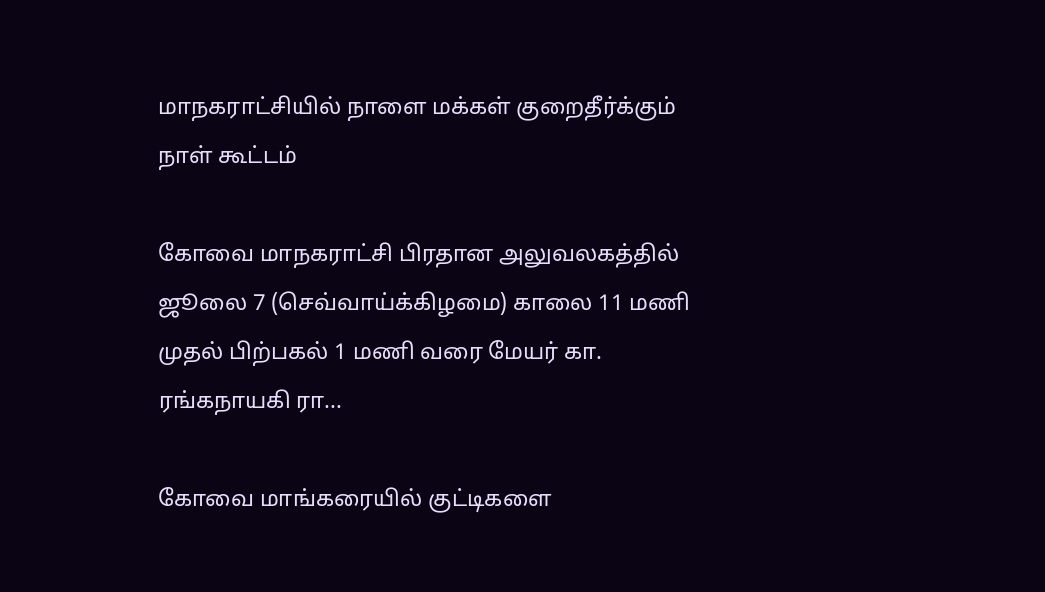மாநகராட்சியில் நாளை மக்கள் குறைதீர்க்கும் நாள் கூட்டம்

கோவை மாநகராட்சி பிரதான அலுவலகத்தில் ஜூலை 7 (செவ்வாய்க்கிழமை) காலை 11 மணி முதல் பிற்பகல் 1 மணி வரை மேயர் கா. ரங்கநாயகி ரா...

கோவை மாங்கரையில் குட்டிகளை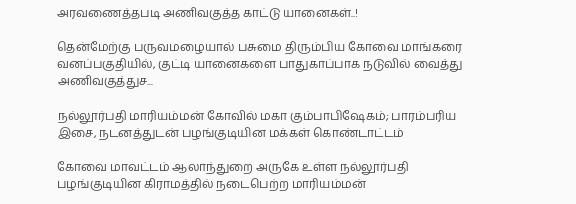அரவணைத்தபடி அணிவகுத்த காட்டு யானைகள்..!

தென்மேற்கு பருவமழையால் பசுமை திரும்பிய கோவை மாங்கரை வனப்பகுதியில், குட்டி யானைகளை பாதுகாப்பாக நடுவில் வைத்து அணிவகுத்துச...

நல்லூர்பதி மாரியம்மன் கோவில் மகா கும்பாபிஷேகம்; பாரம்பரிய இசை, நடனத்துடன் பழங்குடியின மக்கள் கொண்டாட்டம்

கோவை மாவட்டம் ஆலாந்துறை அருகே உள்ள நல்லூர்பதி பழங்குடியின கிராமத்தில் நடைபெற்ற மாரியம்மன்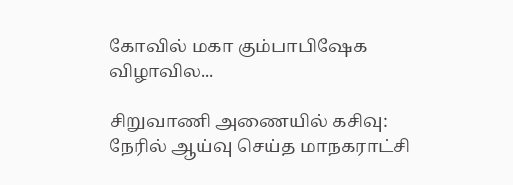கோவில் மகா கும்பாபிஷேக விழாவில...

சிறுவாணி அணையில் கசிவு: நேரில் ஆய்வு செய்த மாநகராட்சி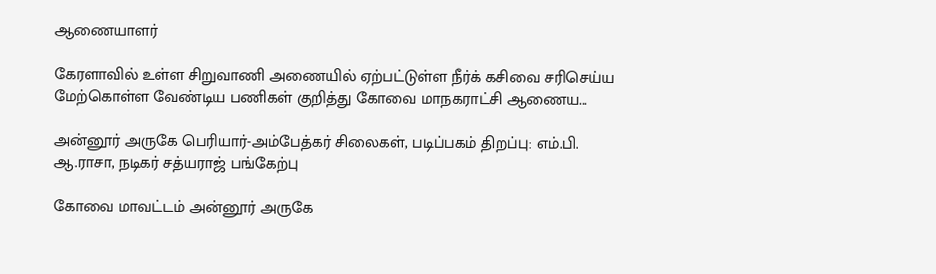ஆணையாளர்

கேரளாவில் உள்ள சிறுவாணி அணையில் ஏற்பட்டுள்ள நீர்க் கசிவை சரிசெய்ய மேற்கொள்ள வேண்டிய பணிகள் குறித்து கோவை மாநகராட்சி ஆணைய...

அன்னூர் அருகே பெரியார்-அம்பேத்கர் சிலைகள், படிப்பகம் திறப்பு: எம்.பி. ஆ.ராசா, நடிகர் சத்யராஜ் பங்கேற்பு

கோவை மாவட்டம் அன்னூர் அருகே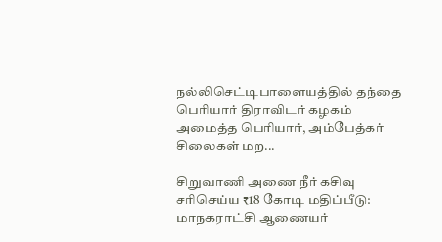நல்லிசெட்டிபாளையத்தில் தந்தை பெரியார் திராவிடர் கழகம் அமைத்த பெரியார், அம்பேத்கர் சிலைகள் மற...

சிறுவாணி அணை நீர் கசிவு சரிசெய்ய ₹18 கோடி மதிப்பீடு: மாநகராட்சி ஆணையர்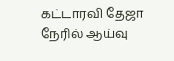கட்டாரவி தேஜா நேரில் ஆய்வு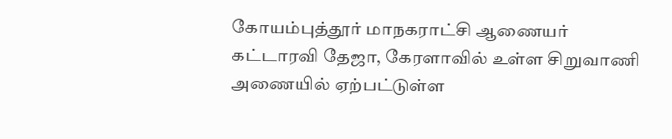கோயம்புத்தூர் மாநகராட்சி ஆணையர் கட்டாரவி தேஜா, கேரளாவில் உள்ள சிறுவாணி அணையில் ஏற்பட்டுள்ள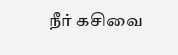நீர் கசிவை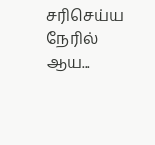சரிசெய்ய நேரில் ஆய...